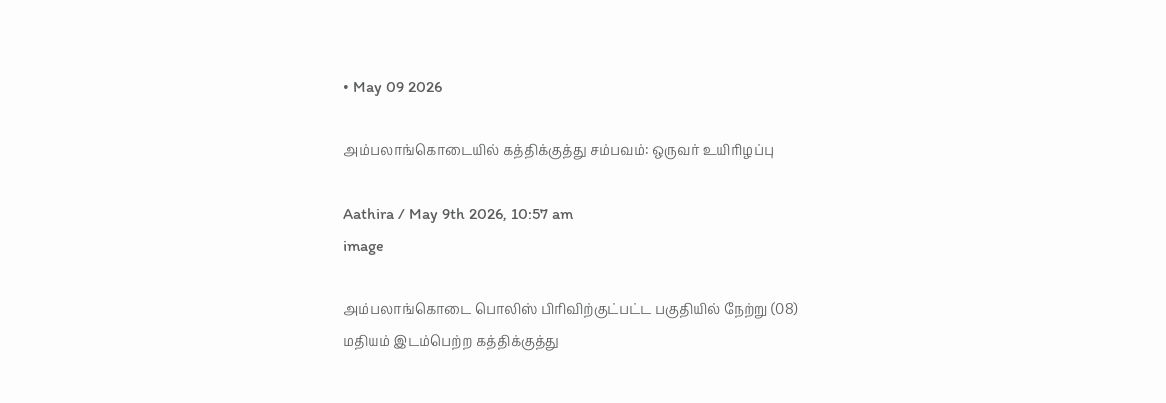• May 09 2026

அம்பலாங்கொடையில் கத்திக்குத்து சம்பவம்: ஒருவர் உயிரிழப்பு

Aathira / May 9th 2026, 10:57 am
image

அம்பலாங்கொடை பொலிஸ் பிரிவிற்குட்பட்ட பகுதியில் நேற்று (08) மதியம் இடம்பெற்ற கத்திக்குத்து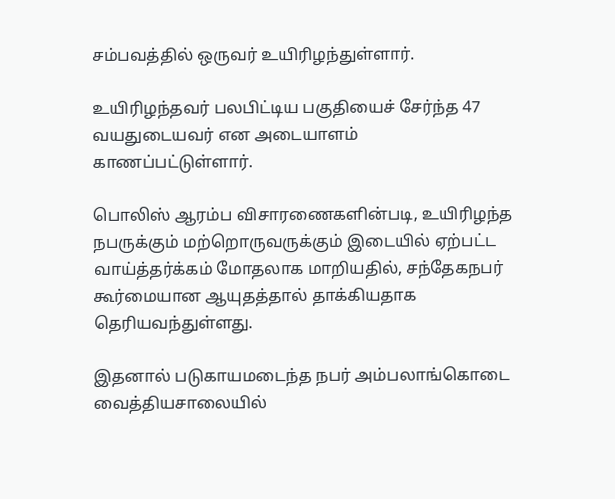சம்பவத்தில் ஒருவர் உயிரிழந்துள்ளார்.

உயிரிழந்தவர் பலபிட்டிய பகுதியைச் சேர்ந்த 47 வயதுடையவர் என அடையாளம் காணப்பட்டுள்ளார்.

பொலிஸ் ஆரம்ப விசாரணைகளின்படி, உயிரிழந்த நபருக்கும் மற்றொருவருக்கும் இடையில் ஏற்பட்ட வாய்த்தர்க்கம் மோதலாக மாறியதில், சந்தேகநபர் கூர்மையான ஆயுதத்தால் தாக்கியதாக தெரியவந்துள்ளது.

இதனால் படுகாயமடைந்த நபர் அம்பலாங்கொடை வைத்தியசாலையில்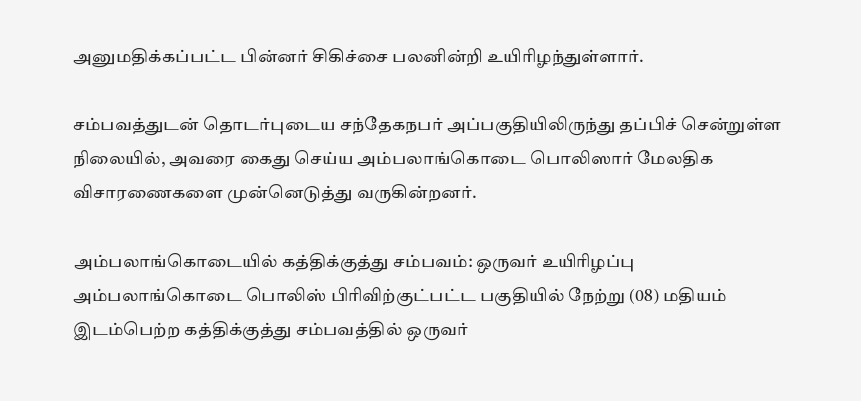அனுமதிக்கப்பட்ட பின்னர் சிகிச்சை பலனின்றி உயிரிழந்துள்ளார்.

சம்பவத்துடன் தொடர்புடைய சந்தேகநபர் அப்பகுதியிலிருந்து தப்பிச் சென்றுள்ள நிலையில், அவரை கைது செய்ய அம்பலாங்கொடை பொலிஸார் மேலதிக விசாரணைகளை முன்னெடுத்து வருகின்றனர்.

அம்பலாங்கொடையில் கத்திக்குத்து சம்பவம்: ஒருவர் உயிரிழப்பு அம்பலாங்கொடை பொலிஸ் பிரிவிற்குட்பட்ட பகுதியில் நேற்று (08) மதியம் இடம்பெற்ற கத்திக்குத்து சம்பவத்தில் ஒருவர்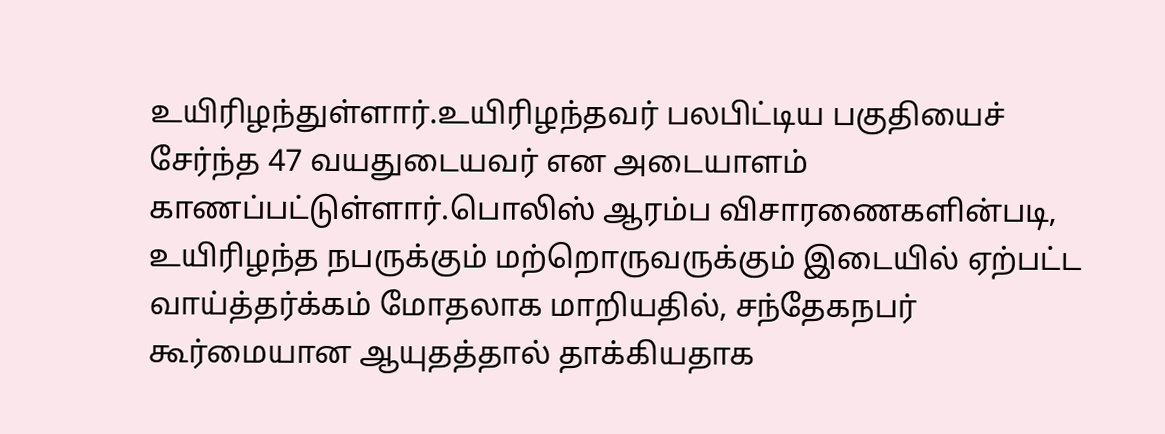உயிரிழந்துள்ளார்.உயிரிழந்தவர் பலபிட்டிய பகுதியைச் சேர்ந்த 47 வயதுடையவர் என அடையாளம் காணப்பட்டுள்ளார்.பொலிஸ் ஆரம்ப விசாரணைகளின்படி, உயிரிழந்த நபருக்கும் மற்றொருவருக்கும் இடையில் ஏற்பட்ட வாய்த்தர்க்கம் மோதலாக மாறியதில், சந்தேகநபர் கூர்மையான ஆயுதத்தால் தாக்கியதாக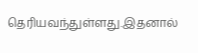தெரியவந்துள்ளது.இதனால்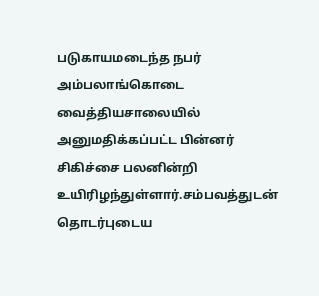படுகாயமடைந்த நபர் அம்பலாங்கொடை வைத்தியசாலையில் அனுமதிக்கப்பட்ட பின்னர் சிகிச்சை பலனின்றி உயிரிழந்துள்ளார்.சம்பவத்துடன் தொடர்புடைய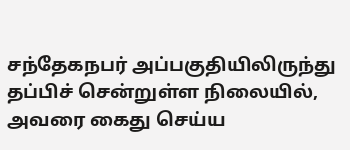சந்தேகநபர் அப்பகுதியிலிருந்து தப்பிச் சென்றுள்ள நிலையில், அவரை கைது செய்ய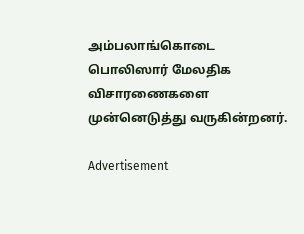அம்பலாங்கொடை பொலிஸார் மேலதிக விசாரணைகளை முன்னெடுத்து வருகின்றனர்.

Advertisement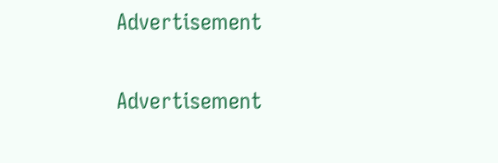Advertisement

Advertisement